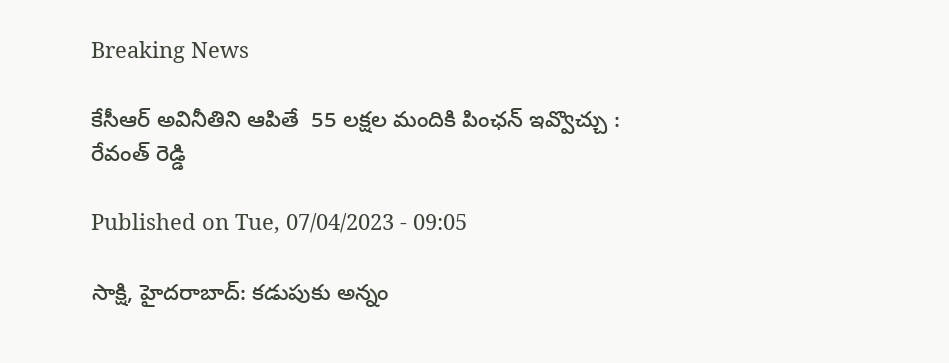Breaking News

కేసీఆర్‌ అవినీతిని ఆపితే  55 లక్షల మందికి పింఛన్‌ ఇవ్వొచ్చు : రేవంత్‌ రెడ్డి

Published on Tue, 07/04/2023 - 09:05

సాక్షి, హైదరాబాద్‌: కడుపుకు అన్నం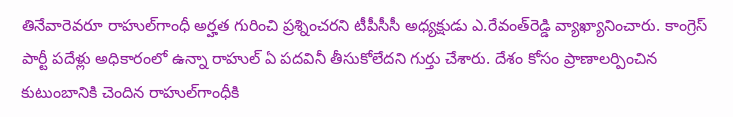తినేవారెవరూ రాహుల్‌గాంధీ అర్హత గురించి ప్రశ్నించరని టీపీసీసీ అధ్యక్షుడు ఎ.రేవంత్‌రెడ్డి వ్యాఖ్యానించారు. కాంగ్రెస్‌ పార్టీ పదేళ్లు అధికారంలో ఉన్నా రాహుల్‌ ఏ పదవినీ తీసుకోలేదని గుర్తు చేశారు. దేశం కోసం ప్రాణాలర్పించిన కుటుంబానికి చెందిన రాహుల్‌గాంధీకి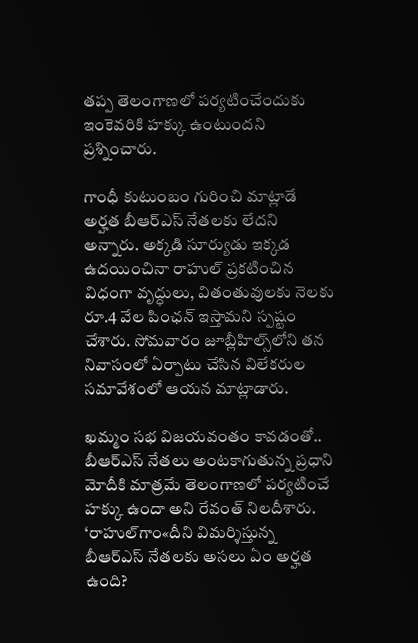తప్ప తెలంగాణలో పర్యటించేందుకు ఇంకెవరికి హక్కు ఉంటుందని ప్రశ్నించారు.

గాంధీ కుటుంబం గురించి మాట్లాడే అర్హత బీఆర్‌ఎస్‌ నేతలకు లేదని అన్నారు. అక్కడి సూర్యుడు ఇక్కడ ఉదయించినా రాహుల్‌ ప్రకటించిన విధంగా వృద్ధులు, వితంతువులకు నెలకు రూ.4 వేల పింఛన్‌ ఇస్తామని స్పష్టం చేశారు. సోమవారం జూబ్లీహిల్స్‌లోని తన నివాసంలో ఏర్పాటు చేసిన విలేకరుల సమావేశంలో ఆయన మాట్లాడారు.

ఖమ్మం సభ విజయవంతం కావడంతో..
బీఆర్‌ఎస్‌ నేతలు అంటకాగుతున్న ప్రధాని మోదీకి మాత్రమే తెలంగాణలో పర్యటించే హక్కు ఉందా అని రేవంత్‌ నిలదీశారు. ‘రాహుల్‌గాం«దీని విమర్శిస్తున్న బీఆర్‌ఎస్‌ నేతలకు అసలు ఏం అర్హత ఉంది?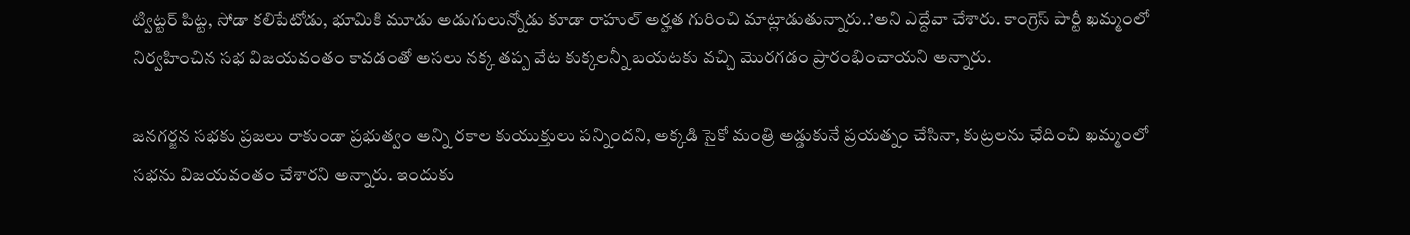ట్విట్టర్‌ పిట్ట, సోడా కలిపేటోడు, భూమికి మూడు అడుగులున్నోడు కూడా రాహుల్‌ అర్హత గురించి మాట్లాడుతున్నారు..’అని ఎద్దేవా చేశారు. కాంగ్రెస్‌ పార్టీ ఖమ్మంలో నిర్వహించిన సభ విజయవంతం కావడంతో అసలు నక్క తప్ప వేట కుక్కలన్నీ బయటకు వచ్చి మొరగడం ప్రారంభించాయని అన్నారు.

జనగర్జన సభకు ప్రజలు రాకుండా ప్రభుత్వం అన్ని రకాల కుయుక్తులు పన్నిందని, అక్కడి సైకో మంత్రి అడ్డుకునే ప్రయత్నం చేసినా, కుట్రలను ఛేదించి ఖమ్మంలో సభను విజయవంతం చేశారని అన్నారు. ఇందుకు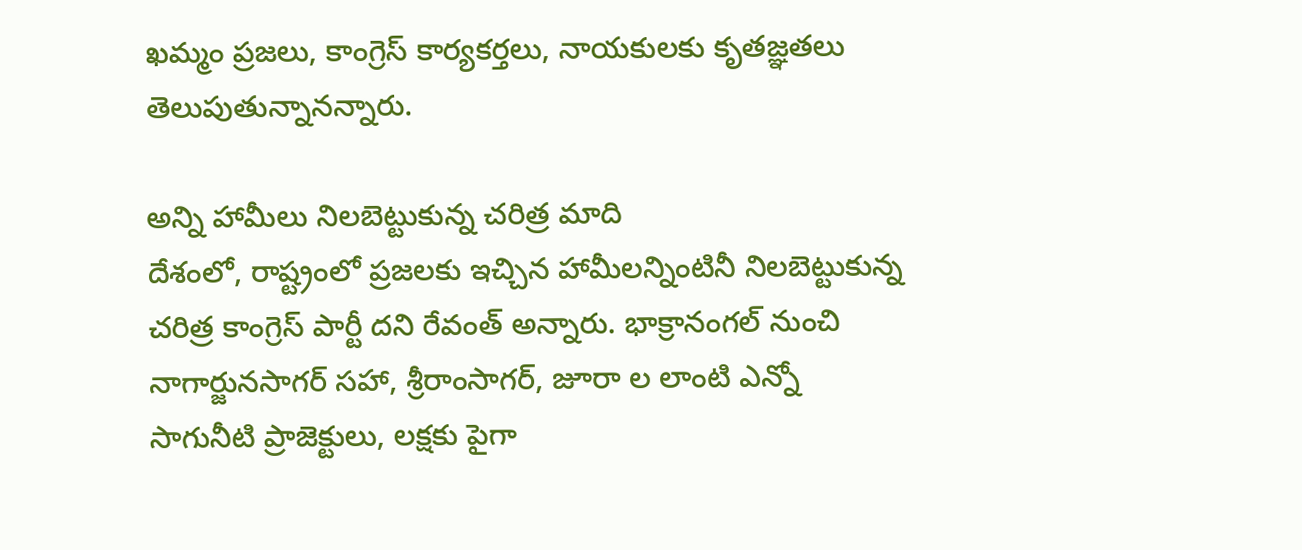ఖమ్మం ప్రజలు, కాంగ్రెస్‌ కార్యకర్తలు, నాయకులకు కృతజ్ఞతలు తెలుపుతున్నానన్నారు.

అన్ని హామీలు నిలబెట్టుకున్న చరిత్ర మాది
దేశంలో, రాష్ట్రంలో ప్రజలకు ఇచ్చిన హామీలన్నింటినీ నిలబెట్టుకున్న చరిత్ర కాంగ్రెస్‌ పార్టీ దని రేవంత్‌ అన్నారు. భాక్రానంగల్‌ నుంచి నాగార్జునసాగర్‌ సహా, శ్రీరాంసాగర్, జూరా ల లాంటి ఎన్నో సాగునీటి ప్రాజెక్టులు, లక్షకు పైగా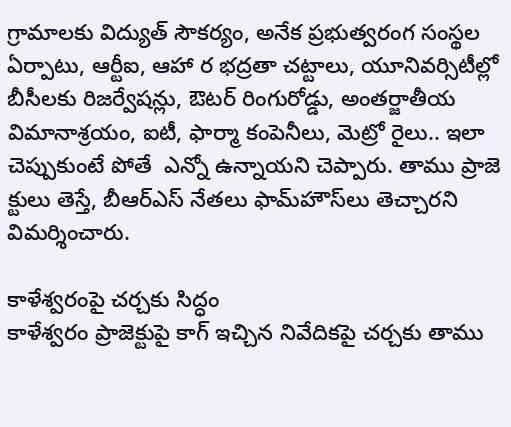గ్రామాలకు విద్యుత్‌ సౌకర్యం, అనేక ప్రభుత్వరంగ సంస్థల ఏర్పాటు, ఆర్టీఐ, ఆహా ర భద్రతా చట్టాలు, యూనివర్సిటీల్లో బీసీలకు రిజర్వేషన్లు, ఔటర్‌ రింగురోడ్డు, అంతర్జాతీయ విమానాశ్రయం, ఐటీ, ఫార్మా కంపెనీలు, మెట్రో రైలు.. ఇలా చెప్పుకుంటే పోతే  ఎన్నో ఉన్నాయని చెప్పారు. తాము ప్రాజె క్టులు తెస్తే, బీఆర్‌ఎస్‌ నేతలు ఫామ్‌హౌస్‌లు తెచ్చారని విమర్శించారు.

కాళేశ్వరంపై చర్చకు సిద్ధం
కాళేశ్వరం ప్రాజెక్టుపై కాగ్‌ ఇచ్చిన నివేదికపై చర్చకు తాము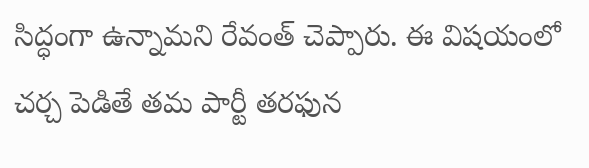సిద్ధంగా ఉన్నామని రేవంత్‌ చెప్పారు. ఈ విషయంలో చర్చ పెడితే తమ పార్టీ తరఫున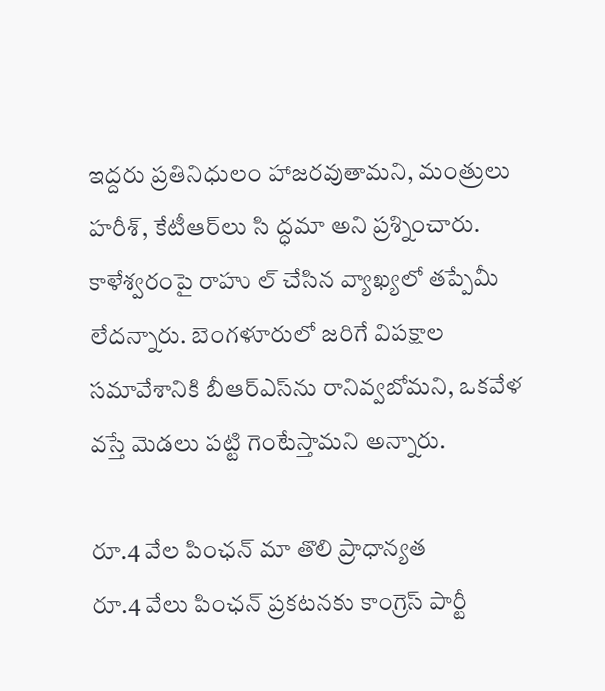ఇద్దరు ప్రతినిధులం హాజరవుతామని, మంత్రులు హరీశ్, కేటీఆర్‌లు సి ద్ధమా అని ప్రశ్నించారు. కాళేశ్వరంపై రాహు ల్‌ చేసిన వ్యాఖ్యలో తప్పేమీ లేదన్నారు. బెంగళూరులో జరిగే విపక్షాల సమావేశానికి బీఆర్‌ఎస్‌ను రానివ్వబోమని, ఒకవేళ వస్తే మెడలు పట్టి గెంటేస్తామని అన్నారు.

రూ.4 వేల పింఛన్‌ మా తొలి ప్రాధాన్యత
రూ.4 వేలు పింఛన్‌ ప్రకటనకు కాంగ్రెస్‌ పార్టీ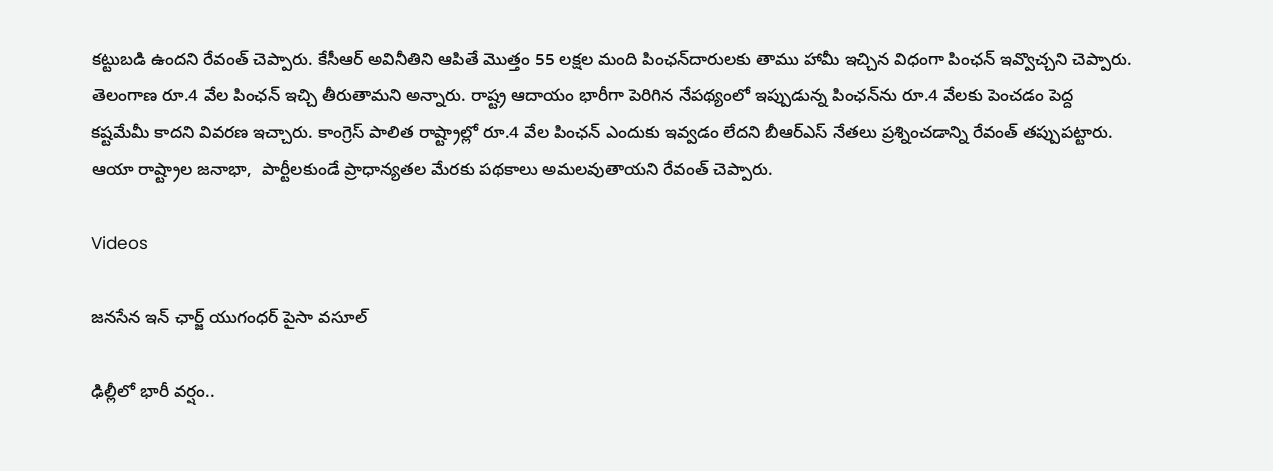కట్టుబడి ఉందని రేవంత్‌ చెప్పారు. కేసీఆర్‌ అవినీతిని ఆపితే మొత్తం 55 లక్షల మంది పింఛన్‌దారులకు తాము హామీ ఇచ్చిన విధంగా పింఛన్‌ ఇవ్వొచ్చని చెప్పారు. తెలంగాణ రూ.4 వేల పింఛన్‌ ఇచ్చి తీరుతామని అన్నారు. రాష్ట్ర ఆదాయం భారీగా పెరిగిన నేపథ్యంలో ఇప్పుడున్న పింఛన్‌ను రూ.4 వేలకు పెంచడం పెద్ద కష్టమేమీ కాదని వివరణ ఇచ్చారు. కాంగ్రెస్‌ పాలిత రాష్ట్రాల్లో రూ.4 వేల పింఛన్‌ ఎందుకు ఇవ్వడం లేదని బీఆర్‌ఎస్‌ నేతలు ప్రశ్నించడాన్ని రేవంత్‌ తప్పుపట్టారు. ఆయా రాష్ట్రాల జనాభా,  పార్టీలకుండే ప్రాధాన్యతల మేరకు పథకాలు అమలవుతాయని రేవంత్‌ చెప్పారు.

Videos

జనసేన ఇన్ ఛార్జ్ యుగంధర్ పైసా వసూల్

ఢిల్లీలో భారీ వర్షం..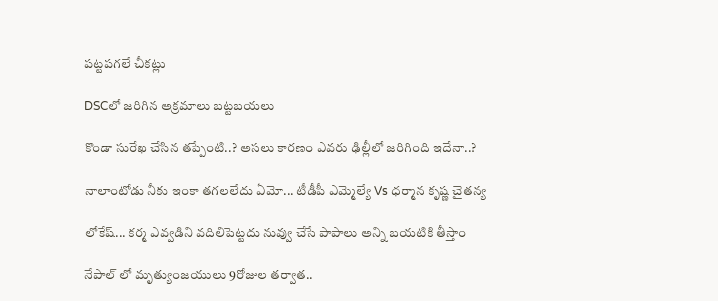పట్టపగలే చీకట్లు

DSCలో జరిగిన అక్రమాలు బట్టబయలు

కొండా సురేఖ చేసిన తప్పేంటి..? అసలు కారణం ఎవరు ఢిల్లీలో జరిగింది ఇదేనా..?

నాలాంటోడు నీకు ఇంకా తగలలేదు ఏమో... టీడీపీ ఎమ్మెల్యే Vs ధర్మాన కృష్ణ చైతన్య

లోకేష్... కర్మ ఎవ్వడిని వదిలిపెట్టదు నువ్వు చేసే పాపాలు అన్ని బయటికి తీస్తాం

నేపాల్ లో మృత్యుంజయులు 9రోజుల తర్వాత..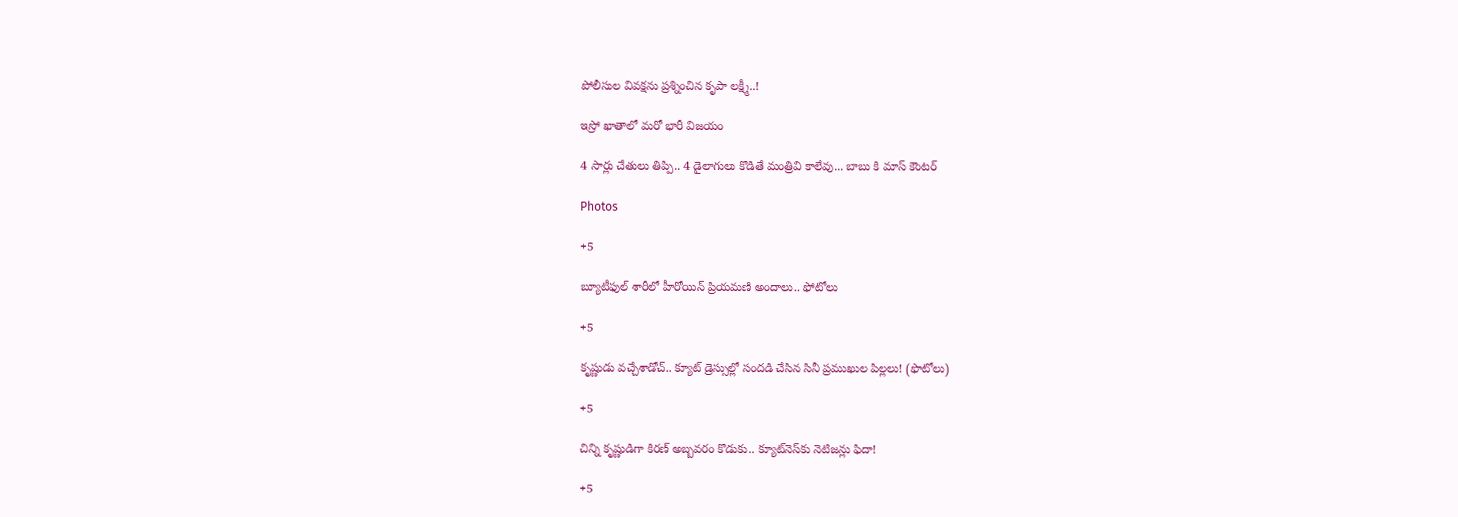పోలీసుల వివక్షను ప్రశ్నించిన కృపా లక్ష్మీ..!

ఇస్రో ఖాతాలో మరో భారీ విజయం

4 సార్లు చేతులు తిప్పి.. 4 డైలాగులు కొడితే మంత్రివి కాలేవు... బాబు కి మాస్ కౌంటర్

Photos

+5

బ్యూటీఫుల్ శారీలో హీరోయిన్ ప్రియమణి అందాలు.. ఫోటోలు

+5

కృష్ణుడు వచ్చేశాడోచ్.. క్యూట్ డ్రెస్సుల్లో సందడి చేసిన సినీ ప్రముఖుల పిల్లలు! (ఫొటోలు)

+5

చిన్ని కృష్ణుడిగా కిరణ్ అబ్బవరం కొడుకు.. క్యూట్‌నెస్‌కు నెటిజన్లు ఫిదా!

+5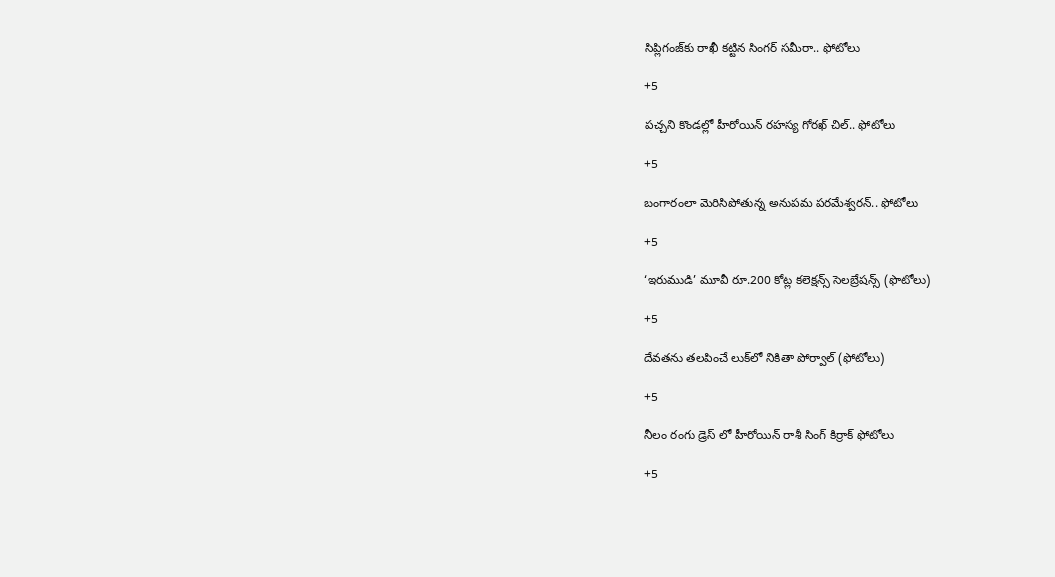సిప్లిగంజ్‌కు రాఖీ కట్టిన సింగర్ సమీరా.. ఫోటోలు

+5

పచ్చని కొండల్లో హీరోయిన్ రహస్య గోరఖ్ చిల్.. ఫోటోలు

+5

బంగారంలా మెరిసిపోతున్న అనుపమ పరమేశ్వరన్.. ఫోటోలు

+5

‘ఇరుముడి’ మూవీ రూ.200 కోట్ల కలెక్షన్స్ సెలబ్రేషన్స్ (ఫొటోలు)

+5

దేవతను తలపించే లుక్‌లో నికితా పోర్వాల్‌ (ఫోటోలు)

+5

నీలం రంగు డ్రెస్ లో హీరోయిన్ రాశీ సింగ్ కిర్రాక్ ఫోటోలు

+5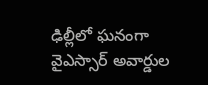ఢిల్లీలో ఘనంగా వైఎస్సార్‌ అవార్డుల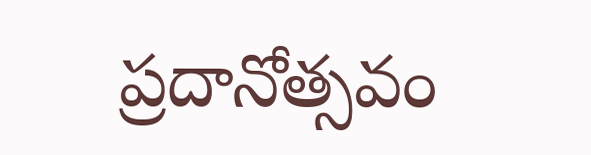ప్రదానోత్సవం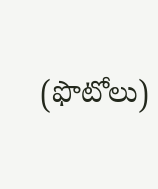(ఫొటోలు)